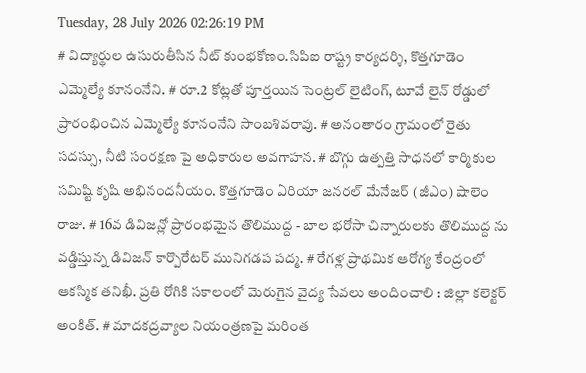Tuesday, 28 July 2026 02:26:19 PM
# విద్యార్థుల ఉసురుతీసిన నీట్ కుంభకోణం.సిపిఐ రాష్ట్ర కార్యదర్శి, కొత్తగూడెం ఎమ్మెల్యే కూనంనేని. # రూ.2 కోట్లతో పూర్తయిన సెంట్రల్ లైటింగ్, టూవే లైన్ రోడ్డులో ప్రారంభించిన ఎమ్మెల్యే కూనంనేని సాంబశివరావు. # అనంతారం గ్రామంలో రైతు సదస్సు, నీటి సంరక్షణ పై అధికారుల అవగాహన. # బొగ్గు ఉత్పత్తి సాధనలో కార్మికుల సమిష్టి కృషి అభినందనీయం. కొత్తగూడెం ఏరియా జనరల్ మేనేజర్ (జీఎం) షాలెం రాజు. # 16వ డివిజన్లో ప్రారంభమైన తొలిముద్ద - బాల భరోసా చిన్నారులకు తొలిముద్ద ను వడ్డిస్తున్న డివిజన్ కార్పొరేటర్ మునిగడప పద్మ. # రేగళ్ల ప్రాథమిక ఆరోగ్య కేంద్రంలో ఆకస్మిక తనిఖీ. ప్రతి రోగికి సకాలంలో మెరుగైన వైద్య సేవలు అందించాలి : జిల్లా కలెక్టర్ అంకిత్. # మాదకద్రవ్యాల నియంత్రణపై మరింత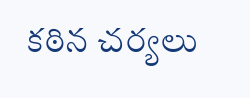కఠిన చర్యలు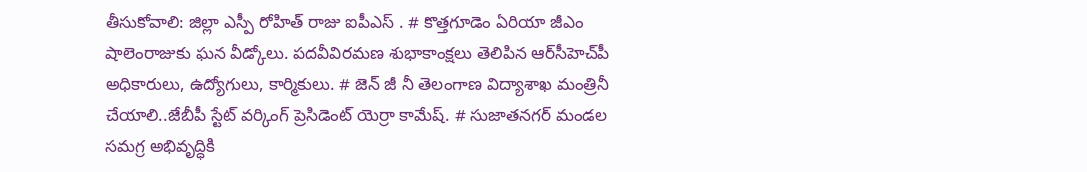తీసుకోవాలి: జిల్లా ఎస్పీ రోహిత్ రాజు ఐపీఎస్ . # కొత్తగూడెం ఏరియా జీఎం షాలెంరాజుకు ఘన వీడ్కోలు. పదవీవిరమణ శుభాకాంక్షలు తెలిపిన ఆర్‌సీహెచ్‌పీ అధికారులు, ఉద్యోగులు, కార్మికులు. # జెన్ జీ నీ తెలంగాణ విద్యాశాఖ మంత్రినీ చేయాలి..జేబీపీ స్టేట్ వర్కింగ్ ప్రెసిడెంట్ యెర్రా కామేష్. # సుజాతనగర్ మండల సమగ్ర అభివృద్ధికి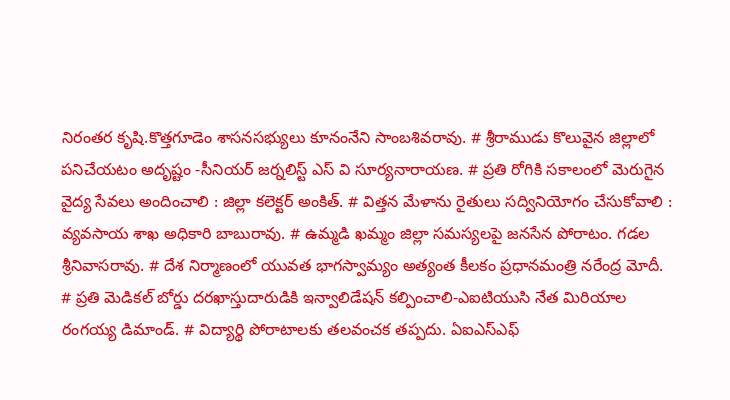నిరంతర కృషి.కొత్తగూడెం శాసనసభ్యులు కూనంనేని సాంబశివరావు. # శ్రీరాముడు కొలువైన జిల్లాలో పనిచేయటం అదృష్టం -సీనియర్ జర్నలిస్ట్ ఎస్ వి సూర్యనారాయణ. # ప్రతి రోగికి సకాలంలో మెరుగైన వైద్య సేవలు అందించాలి : జిల్లా కలెక్టర్ అంకిత్. # విత్తన మేళాను రైతులు సద్వినియోగం చేసుకోవాలి : వ్యవసాయ శాఖ అధికారి బాబురావు. # ఉమ్మడి ఖమ్మం జిల్లా సమస్యలపై జనసేన పోరాటం. గడల శ్రీనివాసరావు. # దేశ నిర్మాణంలో యువత భాగస్వామ్యం అత్యంత కీలకం ప్రధానమంత్రి నరేంద్ర మోదీ. # ప్రతి మెడికల్ బోర్డు దరఖాస్తుదారుడికి ఇన్వాలిడేషన్ కల్పించాలి-ఎఐటియుసి నేత మిరియాల రంగయ్య డిమాండ్. # విద్యార్థి పోరాటాలకు తలవంచక తప్పదు. ఏఐఎస్ఎఫ్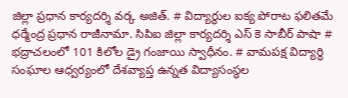జిల్లా ప్రధాన కార్యదర్శి వర్క అజిత్. # విద్యార్థుల ఐక్య పోరాట ఫలితమే ధర్మేంద్ర ప్రధాన రాజీనామా. సిపిఐ జిల్లా కార్యదర్శి ఎస్ కె సాబీర్ పాషా # భద్రాచలంలో 101 కిలోల డ్రై గంజాయి స్వాధీనం. # వామపక్ష విద్యార్థి సంఘాల ఆధ్వర్యంలో దేశవ్యాప్త ఉన్నత విద్యాసంస్థల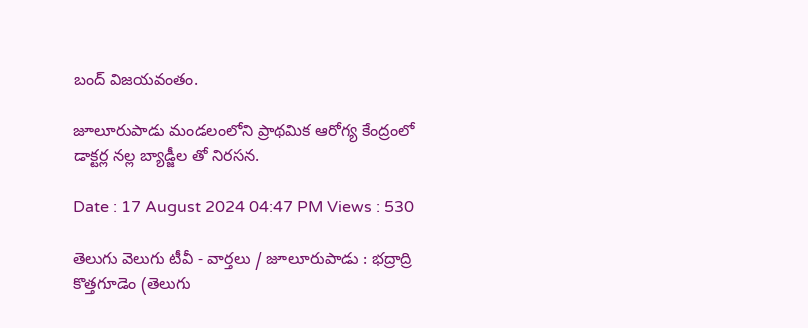బంద్ విజయవంతం.

జూలూరుపాడు మండలంలోని ప్రాథమిక ఆరోగ్య కేంద్రంలో డాక్టర్ల నల్ల బ్యాడ్జీల తో నిరసన.

Date : 17 August 2024 04:47 PM Views : 530

తెలుగు వెలుగు టీవీ - వార్తలు / జూలూరుపాడు : భద్రాద్రి కొత్తగూడెం (తెలుగు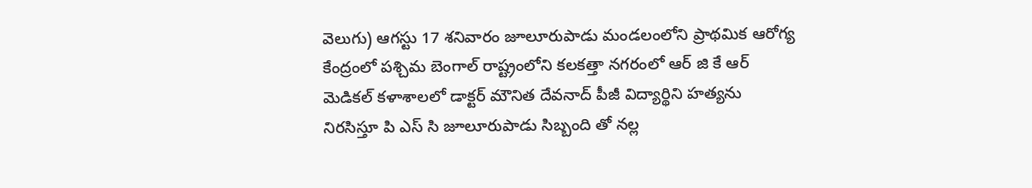వెలుగు) ఆగస్టు 17 శనివారం జూలూరుపాడు మండలంలోని ప్రాథమిక ఆరోగ్య కేంద్రంలో పశ్చిమ బెంగాల్ రాష్ట్రంలోని కలకత్తా నగరంలో ఆర్ జి కే ఆర్ మెడికల్ కళాశాలలో డాక్టర్ మౌనిత దేవనాద్ పీజీ విద్యార్థిని హత్యను నిరసిస్తూ పి ఎస్ సి జూలూరుపాడు సిబ్బంది తో నల్ల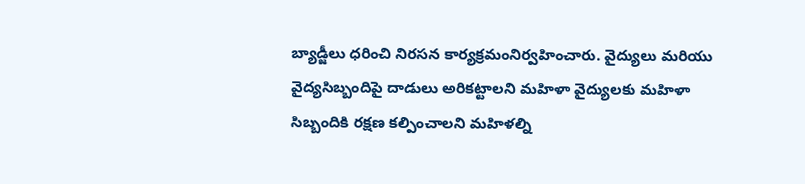బ్యాడ్జీలు ధరించి నిరసన కార్యక్రమంనిర్వహించారు. వైద్యులు మరియు వైద్యసిబ్బందిపై దాడులు అరికట్టాలని మహిళా వైద్యులకు మహిళా సిబ్బందికి రక్షణ కల్పించాలని మహిళల్ని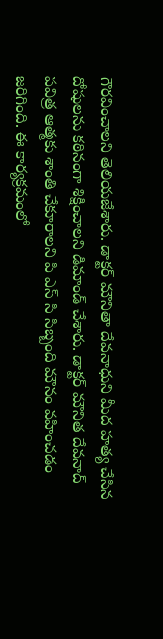గౌరవించాలని తెలియజేశారు. డాక్టర్ మౌనితా దేవనాధుని మీద హత్య చేసిన దోషులను కఠినంగా శిక్షించాలని డిమాండ్ చేశారు. డాక్టర్ మౌనిత దేవనాద్ పవిత్ర ఆత్మకు శాంతి చేకూరాలని పి ఎస్ సి సిబ్బంది మౌనం వహించడం జరిగింది. ఈ కార్యక్రమంలో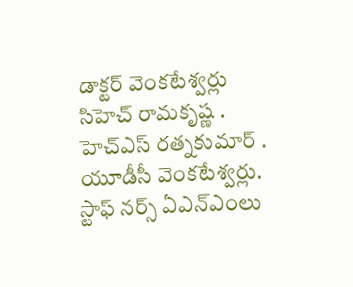డాక్టర్ వెంకటేశ్వర్లు సిహెచ్ రామకృష్ణ . హెచ్ఎస్ రత్నకుమార్ . యూడీసీ వెంకటేశ్వర్లు. స్టాఫ్ నర్స్ ఏఎన్ఎంలు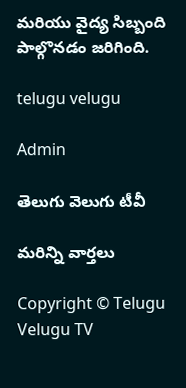మరియు వైద్య సిబ్బంది పాల్గొనడం జరిగింది.

telugu velugu

Admin

తెలుగు వెలుగు టీవీ

మరిన్ని వార్తలు

Copyright © Telugu Velugu TV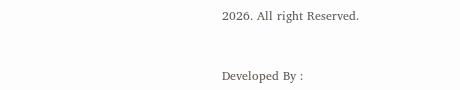2026. All right Reserved.



Developed By :